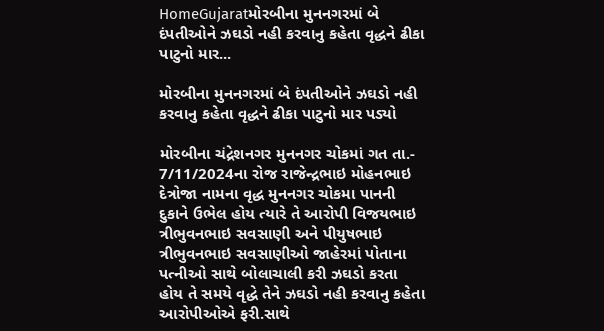HomeGujaratમોરબીના મુનનગરમાં બે દંપતીઓને ઝઘડો નહી કરવાનુ કહેતા વૃદ્ધને ઢીકા પાટુનો માર...

મોરબીના મુનનગરમાં બે દંપતીઓને ઝઘડો નહી કરવાનુ કહેતા વૃદ્ધને ઢીકા પાટુનો માર પડ્યો

મોરબીના ચંદ્રેશનગર મુનનગર ચોકમાં ગત તા.- 7/11/2024ના રોજ રાજેન્દ્રભાઇ મોહનભાઇ દેત્રોજા નામના વૃદ્ધ મુનનગર ચોકમા પાનની દુકાને ઉભેલ હોય ત્યારે તે આરોપી વિજયભાઇ ત્રીભુવનભાઇ સવસાણી અને પીયુષભાઇ ત્રીભુવનભાઇ સવસાણીઓ જાહેરમાં પોતાના પત્નીઓ સાથે બોલાચાલી કરી ઝઘડો કરતા હોય તે સમયે વૃદ્ધે તેને ઝઘડો નહી કરવાનુ કહેતા આરોપીઓએ ફરી.સાથે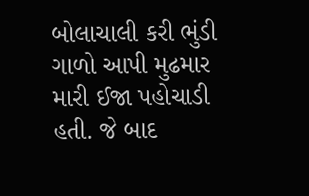બોલાચાલી કરી ભુંડી ગાળો આપી મુઢમાર મારી ઈજા પહોચાડી હતી. જે બાદ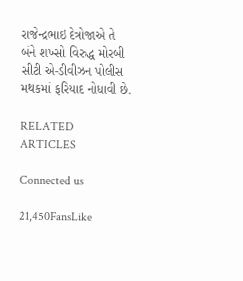રાજેન્દ્રભાઇ દેત્રોજાએ તે બંને શખ્સો વિરુદ્ધ મોરબી સીટી એ-ડીવીઝન પોલીસ મથકમાં ફરિયાદ નોધાવી છે.

RELATED ARTICLES

Connected us

21,450FansLike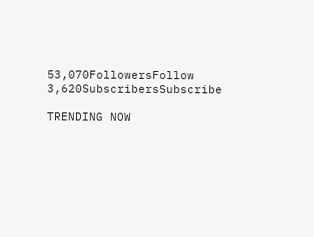53,070FollowersFollow
3,620SubscribersSubscribe

TRENDING NOW